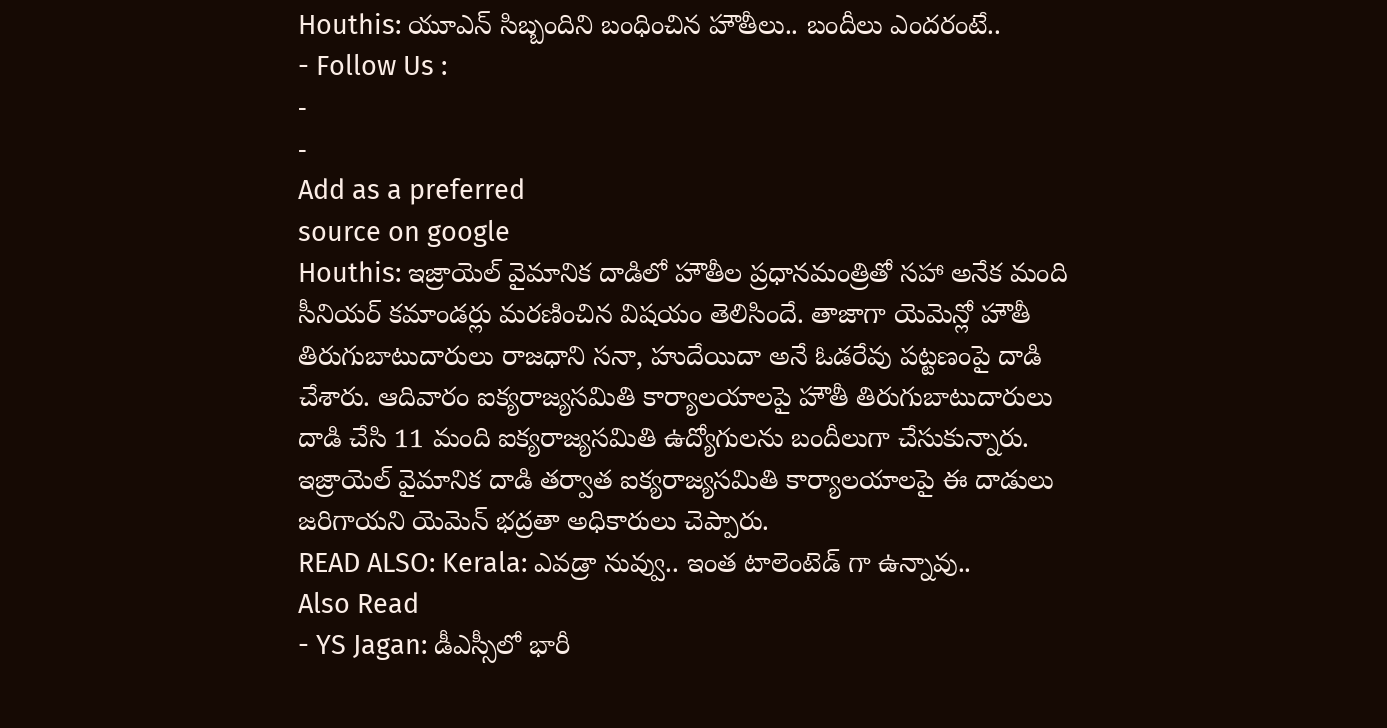Houthis: యూఎన్ సిబ్బందిని బంధించిన హౌతీలు.. బందీలు ఎందరంటే..
- Follow Us :
-
-
Add as a preferred
source on google
Houthis: ఇజ్రాయెల్ వైమానిక దాడిలో హౌతీల ప్రధానమంత్రితో సహా అనేక మంది సీనియర్ కమాండర్లు మరణించిన విషయం తెలిసిందే. తాజాగా యెమెన్లో హౌతీ తిరుగుబాటుదారులు రాజధాని సనా, హుదేయిదా అనే ఓడరేవు పట్టణంపై దాడి చేశారు. ఆదివారం ఐక్యరాజ్యసమితి కార్యాలయాలపై హౌతీ తిరుగుబాటుదారులు దాడి చేసి 11 మంది ఐక్యరాజ్యసమితి ఉద్యోగులను బందీలుగా చేసుకున్నారు. ఇజ్రాయెల్ వైమానిక దాడి తర్వాత ఐక్యరాజ్యసమితి కార్యాలయాలపై ఈ దాడులు జరిగాయని యెమెన్ భద్రతా అధికారులు చెప్పారు.
READ ALSO: Kerala: ఎవడ్రా నువ్వు.. ఇంత టాలెంటెడ్ గా ఉన్నావు..
Also Read
- YS Jagan: డీఎస్సీలో భారీ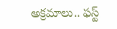అక్రమాలు.. ఫస్ట్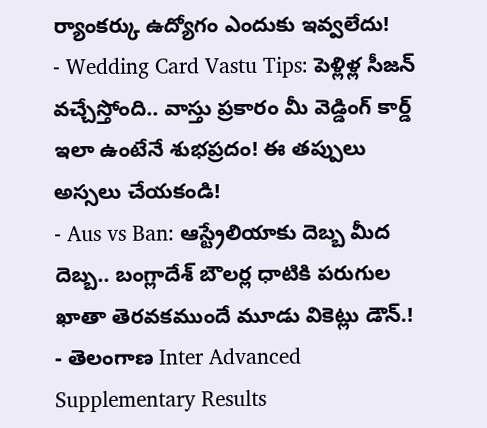ర్యాంకర్కు ఉద్యోగం ఎందుకు ఇవ్వలేదు!
- Wedding Card Vastu Tips: పెళ్లిళ్ల సీజన్ వచ్చేస్తోంది.. వాస్తు ప్రకారం మీ వెడ్డింగ్ కార్డ్ ఇలా ఉంటేనే శుభప్రదం! ఈ తప్పులు అస్సలు చేయకండి!
- Aus vs Ban: ఆస్ట్రేలియాకు దెబ్బ మీద దెబ్బ.. బంగ్లాదేశ్ బౌలర్ల ధాటికి పరుగుల ఖాతా తెరవకముందే మూడు వికెట్లు డౌన్.!
- తెలంగాణ Inter Advanced Supplementary Results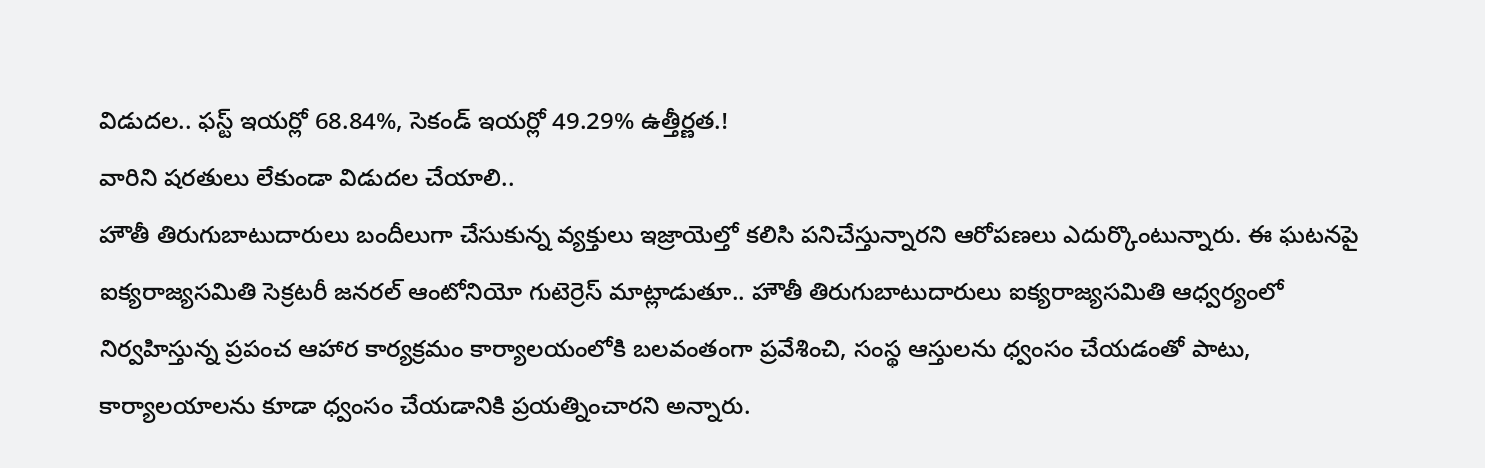విడుదల.. ఫస్ట్ ఇయర్లో 68.84%, సెకండ్ ఇయర్లో 49.29% ఉత్తీర్ణత.!
వారిని షరతులు లేకుండా విడుదల చేయాలి..
హౌతీ తిరుగుబాటుదారులు బందీలుగా చేసుకున్న వ్యక్తులు ఇజ్రాయెల్తో కలిసి పనిచేస్తున్నారని ఆరోపణలు ఎదుర్కొంటున్నారు. ఈ ఘటనపై ఐక్యరాజ్యసమితి సెక్రటరీ జనరల్ ఆంటోనియో గుటెర్రెస్ మాట్లాడుతూ.. హౌతీ తిరుగుబాటుదారులు ఐక్యరాజ్యసమితి ఆధ్వర్యంలో నిర్వహిస్తున్న ప్రపంచ ఆహార కార్యక్రమం కార్యాలయంలోకి బలవంతంగా ప్రవేశించి, సంస్థ ఆస్తులను ధ్వంసం చేయడంతో పాటు, కార్యాలయాలను కూడా ధ్వంసం చేయడానికి ప్రయత్నించారని అన్నారు.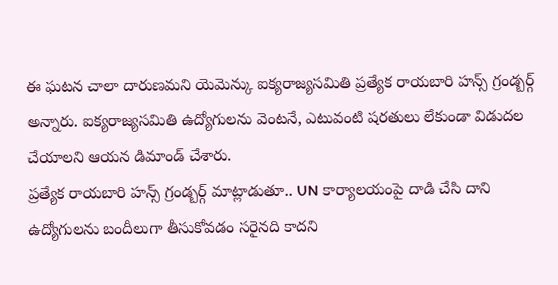ఈ ఘటన చాలా దారుణమని యెమెన్కు ఐక్యరాజ్యసమితి ప్రత్యేక రాయబారి హన్స్ గ్రండ్బర్గ్ అన్నారు. ఐక్యరాజ్యసమితి ఉద్యోగులను వెంటనే, ఎటువంటి షరతులు లేకుండా విడుదల చేయాలని ఆయన డిమాండ్ చేశారు.
ప్రత్యేక రాయబారి హన్స్ గ్రండ్బర్గ్ మాట్లాడుతూ.. UN కార్యాలయంపై దాడి చేసి దాని ఉద్యోగులను బందీలుగా తీసుకోవడం సరైనది కాదని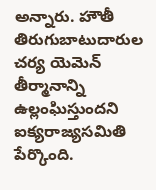అన్నారు. హౌతీ తిరుగుబాటుదారుల చర్య యెమెన్ తీర్మానాన్ని ఉల్లంఘిస్తుందని ఐక్యరాజ్యసమితి పేర్కొంది.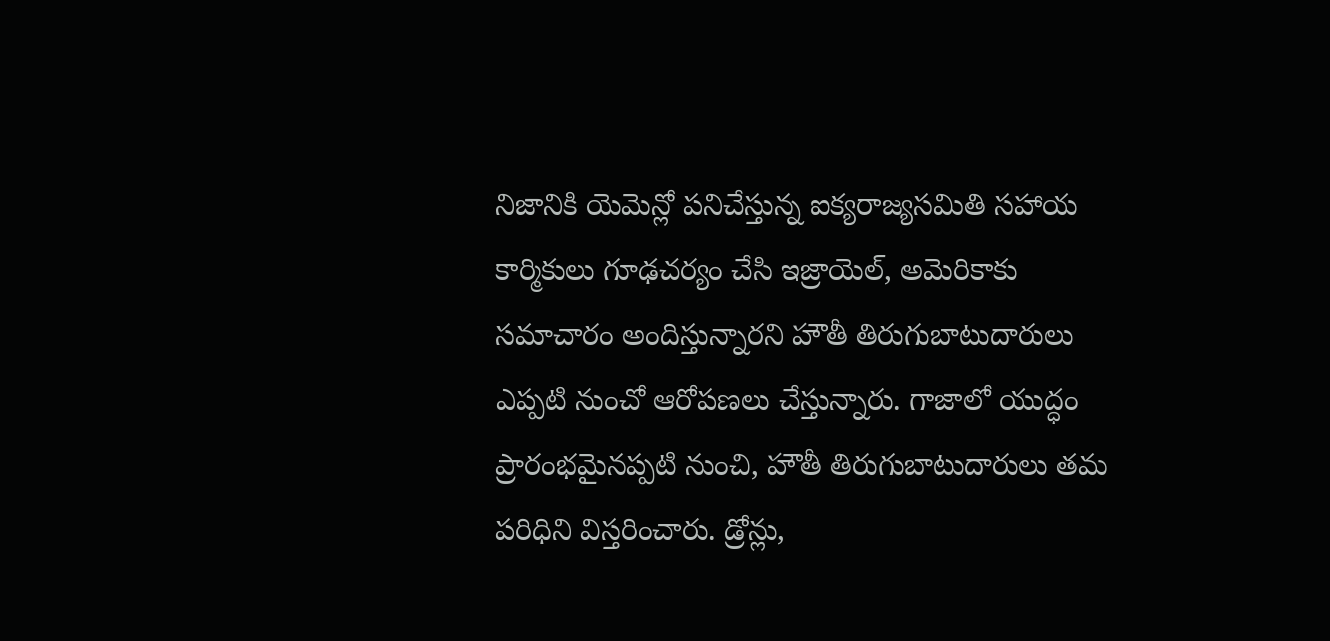నిజానికి యెమెన్లో పనిచేస్తున్న ఐక్యరాజ్యసమితి సహాయ కార్మికులు గూఢచర్యం చేసి ఇజ్రాయెల్, అమెరికాకు సమాచారం అందిస్తున్నారని హౌతీ తిరుగుబాటుదారులు ఎప్పటి నుంచో ఆరోపణలు చేస్తున్నారు. గాజాలో యుద్ధం ప్రారంభమైనప్పటి నుంచి, హౌతీ తిరుగుబాటుదారులు తమ పరిధిని విస్తరించారు. డ్రోన్లు,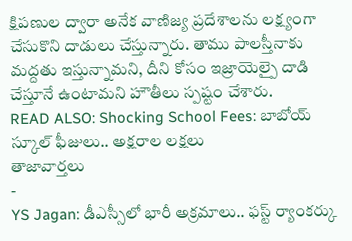క్షిపణుల ద్వారా అనేక వాణిజ్య ప్రదేశాలను లక్ష్యంగా చేసుకొని దాడులు చేస్తున్నారు. తాము పాలస్తీనాకు మద్దతు ఇస్తున్నామని, దీని కోసం ఇజ్రాయెల్పై దాడి చేస్తూనే ఉంటామని హౌతీలు స్పష్టం చేశారు.
READ ALSO: Shocking School Fees: బాబోయ్ స్కూల్ ఫీజులు.. అక్షరాల లక్షలు
తాజావార్తలు
-
YS Jagan: డీఎస్సీలో భారీ అక్రమాలు.. ఫస్ట్ ర్యాంకర్కు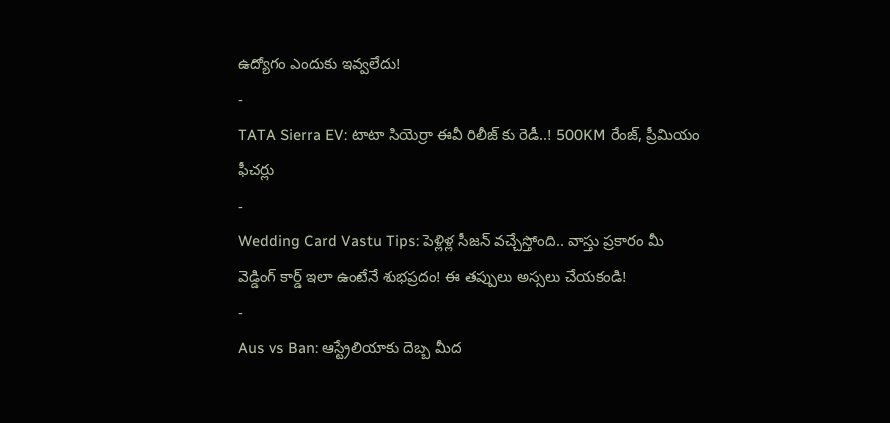ఉద్యోగం ఎందుకు ఇవ్వలేదు!
-
TATA Sierra EV: టాటా సియెర్రా ఈవీ రిలీజ్ కు రెడీ..! 500KM రేంజ్, ప్రీమియం ఫీచర్లు
-
Wedding Card Vastu Tips: పెళ్లిళ్ల సీజన్ వచ్చేస్తోంది.. వాస్తు ప్రకారం మీ వెడ్డింగ్ కార్డ్ ఇలా ఉంటేనే శుభప్రదం! ఈ తప్పులు అస్సలు చేయకండి!
-
Aus vs Ban: ఆస్ట్రేలియాకు దెబ్బ మీద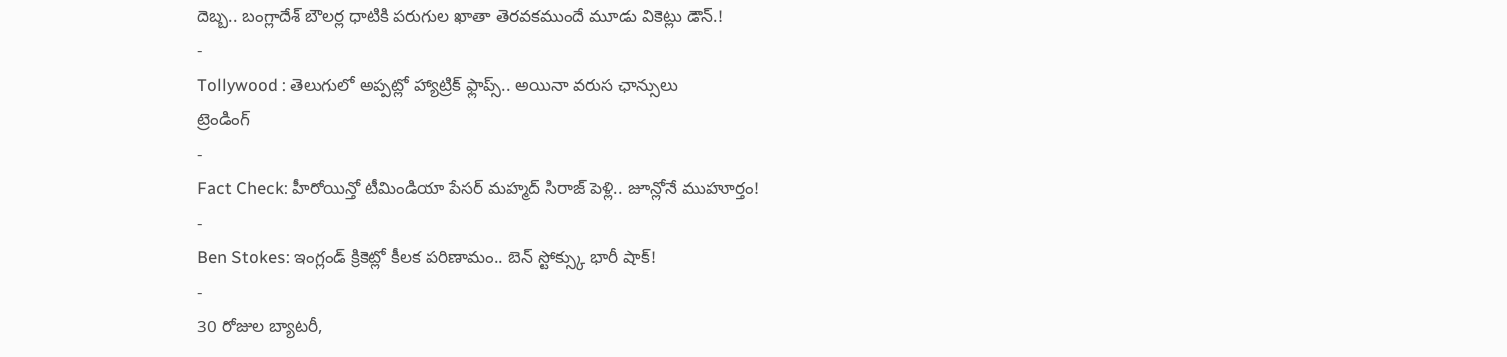దెబ్బ.. బంగ్లాదేశ్ బౌలర్ల ధాటికి పరుగుల ఖాతా తెరవకముందే మూడు వికెట్లు డౌన్.!
-
Tollywood : తెలుగులో అప్పట్లో హ్యాట్రిక్ ఫ్లాప్స్.. అయినా వరుస ఛాన్సులు
ట్రెండింగ్
-
Fact Check: హీరోయిన్తో టీమిండియా పేసర్ మహ్మద్ సిరాజ్ పెళ్లి.. జూన్లోనే ముహూర్తం!
-
Ben Stokes: ఇంగ్లండ్ క్రికెట్లో కీలక పరిణామం.. బెన్ స్టోక్స్కు భారీ షాక్!
-
30 రోజుల బ్యాటరీ,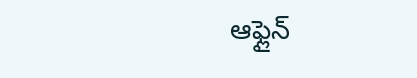ఆఫ్లైన్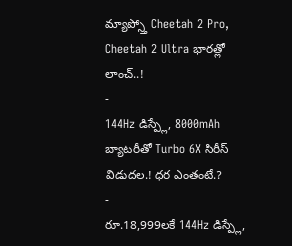మ్యాప్స్తో Cheetah 2 Pro, Cheetah 2 Ultra భారత్లో లాంచ్..!
-
144Hz డిస్ప్లే, 8000mAh బ్యాటరీతో Turbo 6X సిరీస్ విడుదల.! ధర ఎంతంటే.?
-
రూ.18,999లకే 144Hz డిస్ప్లే,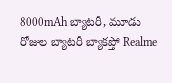8000mAh బ్యాటరీ, మూడు రోజుల బ్యాటరీ బ్యాకప్తో Realme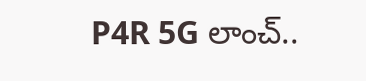P4R 5G లాంచ్..